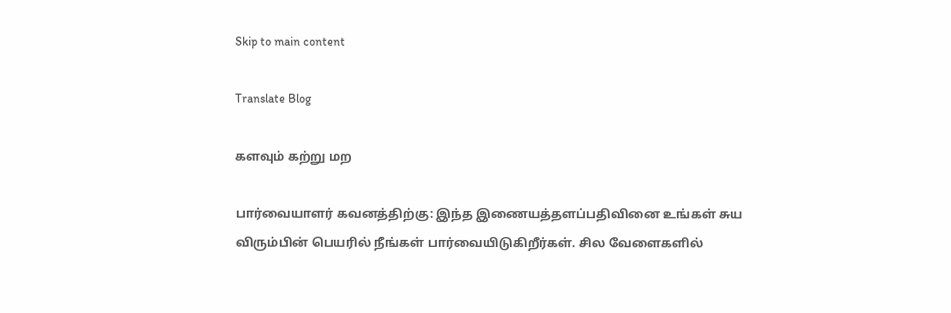Skip to main content

Translate Blog

களவும் கற்று மற

பார்வையாளர் கவனத்திற்கு: இந்த இணையத்தளப்பதிவினை உங்கள் சுய விரும்பின் பெயரில் நீங்கள் பார்வையிடுகிறீர்கள். சில வேளைகளில்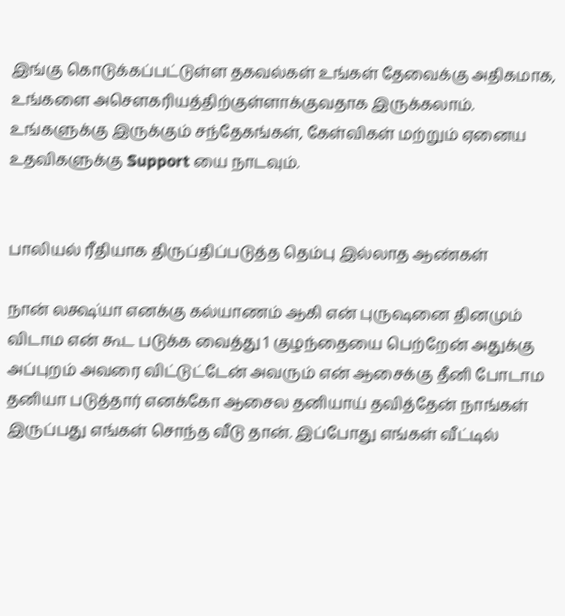இங்கு கொடுக்கப்பட்டுள்ள தகவல்கள் உங்கள் தேவைக்கு அதிகமாக, உங்களை அசெளகரியத்திற்குள்ளாக்குவதாக இருக்கலாம். உங்களுக்கு இருக்கும் சந்தேகங்கள், கேள்விகள் மற்றும் ஏனைய உதவிகளுக்கு Support யை நாடவும்.


பாலியல் ரீதியாக திருப்திப்படுத்த தெம்பு இல்லாத ஆண்கள்

நான் லக்ஷ்யா எனக்கு கல்யாணம் ஆகி என் புருஷனை தினமும் விடாம என் கூட படுக்க வைத்து 1 குழந்தையை பெற்றேன் அதுக்கு அப்புறம் அவரை விட்டுட்டேன் அவரும் என் ஆசைக்கு தீனி போடாம தனியா படுத்தார் எனக்கோ ஆசைல தனியாய் தவித்தேன் நாங்கள் இருப்பது எங்கள் சொந்த வீடு தான். இப்போது எங்கள் வீட்டில்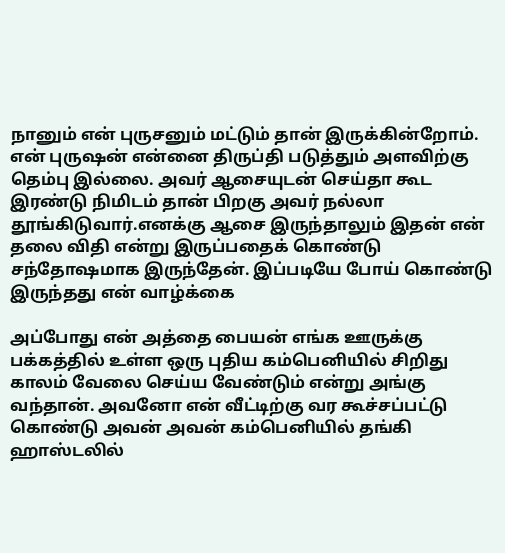நானும் என் புருசனும் மட்டும் தான் இருக்கின்றோம். என் புருஷன் என்னை திருப்தி படுத்தும் அளவிற்கு தெம்பு இல்லை. அவர் ஆசையுடன் செய்தா கூட இரண்டு நிமிடம் தான் பிறகு அவர் நல்லா தூங்கிடுவார்.எனக்கு ஆசை இருந்தாலும் இதன் என் தலை விதி என்று இருப்பதைக் கொண்டு சந்தோஷமாக இருந்தேன். இப்படியே போய் கொண்டு இருந்தது என் வாழ்க்கை

அப்போது என் அத்தை பையன் எங்க ஊருக்கு பக்கத்தில் உள்ள ஒரு ‌‌‌‌‌புதிய கம்பெனியில் சிறிது காலம் வேலை செய்ய வேண்டும் என்று அங்கு வந்தான். அவனோ என் வீட்டிற்கு வர கூச்சப்பட்டு கொண்டு அவன் அவன் கம்பெனியில் தங்கி ஹாஸ்டலில்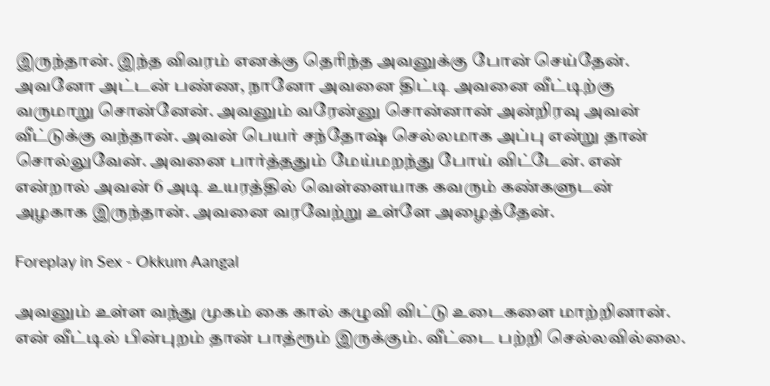இருந்தான். இந்த விவரம் எனக்கு தெரிந்த அவனுக்கு போன் செய்தேன். அவனோ அட்டன் பண்ண, நானோ அவனை திட்டி அவனை வீட்டிற்கு வருமாறு சொன்னேன். அவனும் வரேன்னு சொன்னான் அன்றிரவு அவன் வீட்டுக்கு வந்தான். அவன் பெயர் சந்தோஷ் செல்லமாக அப்பு என்று தான் சொல்லுவேன். அவனை பார்த்ததும் மேய்மறந்து போய் விட்டேன். என் என்றால் அவன் 6 அடி உயரத்தில் வெள்ளையாக கவரும் கண்களுடன் அழகாக இருந்தான். அவனை வரவேற்று உள்ளே அழைத்தேன்.

Foreplay in Sex - Okkum Aangal

அவனும் உள்ள வந்து முகம் கை கால் கழுவி விட்டு உடைகளை மாற்றினான். என் வீட்டில் பின்புறம் தான் பாத்ரூம் இருக்கும். வீட்டை பற்றி செல்லவில்லை.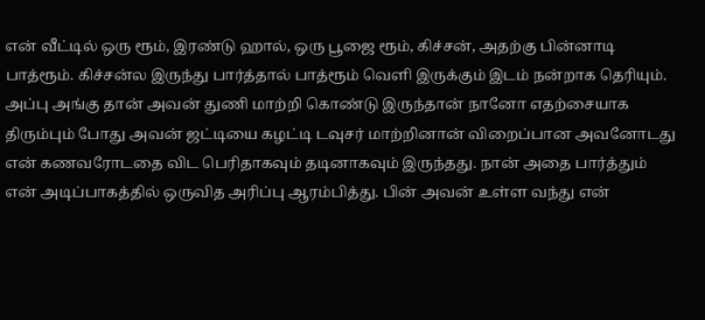என் வீட்டில் ஒரு ரூம், இரண்டு ஹால், ஒரு பூஜை ரூம், கிச்சன், அதற்கு பின்னாடி பாத்ரூம். கிச்சன்ல இருந்து பார்த்தால் பாத்ரூம் வெளி இருக்கும் இடம் நன்றாக தெரியும். அப்பு அங்கு தான் அவன் துணி மாற்றி கொண்டு இருந்தான் நானோ எதற்சையாக திரும்பும் போது அவன் ஜட்டியை கழட்டி டவுசர் மாற்றினான் விறைப்பான அவனோடது என் கணவரோடதை விட பெரிதாகவும் தடினாகவும் இருந்தது. நான் அதை பார்த்தும் என் அடிப்பாகத்தில் ஒருவித அரிப்பு ஆரம்பித்து. பின் அவன் உள்ள வந்து என்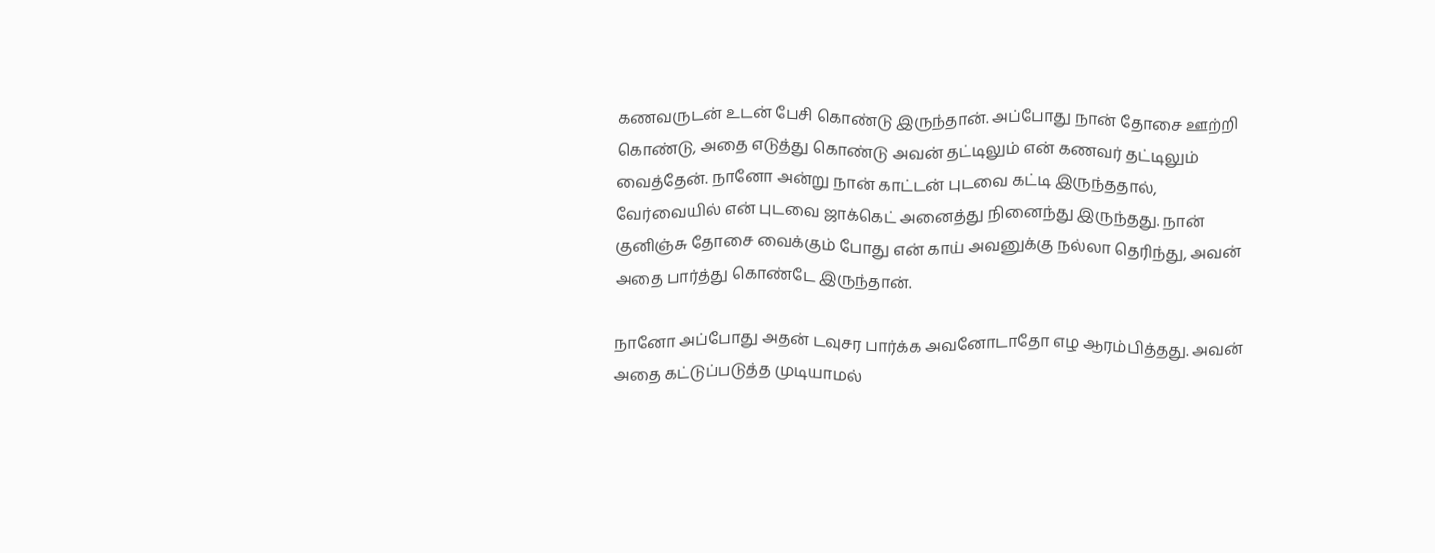கணவருடன் உடன் பேசி கொண்டு இருந்தான். அப்போது நான் தோசை ஊற்றி கொண்டு, அதை எடுத்து கொண்டு அவன் தட்டிலும் என் கணவர் தட்டிலும் வைத்தேன். நானோ அன்று நான் காட்டன் புடவை கட்டி இருந்ததால், வேர்வையில் என் புடவை ஜாக்கெட் அனைத்து நினைந்து இருந்தது. நான் குனிஞ்சு தோசை வைக்கும் போது என் காய் அவனுக்கு நல்லா தெரிந்து, அவன் அதை பார்த்து கொண்டே இருந்தான்.

நானோ அப்போது அதன் டவுசர பார்க்க அவனோடாதோ எழ ஆரம்பித்தது. அவன் அதை கட்டுப்படுத்த முடியாமல்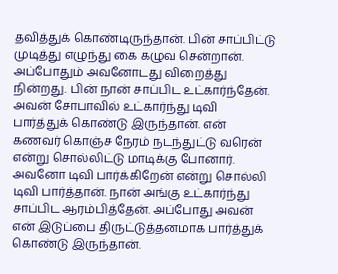தவித்துக் கொண்டிருந்தான். பின் சாப்பிட்டு முடித்து எழுந்து கை கழுவ சென்றான். அப்போதும் அவனோடது விறைத்து நின்றது. பின் நான் சாப்பிட உட்கார்ந்தேன். அவன் சோபாவில் உட்கார்ந்து டிவி பார்த்துக் கொண்டு இருந்தான். என் கணவர் கொஞ்ச நேரம் நடந்துட்டு வரென் என்று சொல்லிட்டு மாடிக்கு போனார். அவனோ டிவி பார்க்கிறேன் என்று சொல்லி டிவி பார்த்தான். நான் அங்கு உட்கார்ந்து சாப்பிட ஆரம்பித்தேன். அப்போது அவன் என் இடுப்பை திருட்டுத்தனமாக பார்த்துக் கொண்டு இருந்தான்.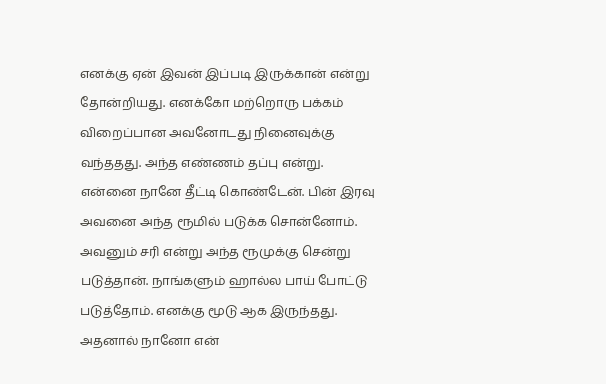எனக்கு ஏன் இவன் இப்படி இருக்கான் என்று தோன்றியது. எனக்கோ மற்றொரு பக்கம் விறைப்பான அவனோடது நினைவுக்கு வந்ததது. அந்த எண்ணம் தப்பு என்று. என்னை நானே தீட்டி கொண்டேன். பின் இரவு அவனை அந்த ரூமில் படுக்க சொன்னோம். அவனும் சரி என்று அந்த ரூமுக்கு சென்று படுத்தான். நாங்களும் ஹால்ல பாய் போட்டு படுத்தோம். எனக்கு மூடு ஆக இருந்தது. அதனால் நானோ என்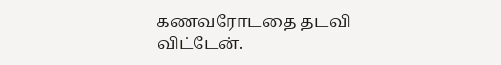கணவரோடதை தடவி விட்டேன்.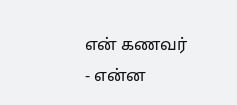என் கணவர் - என்ன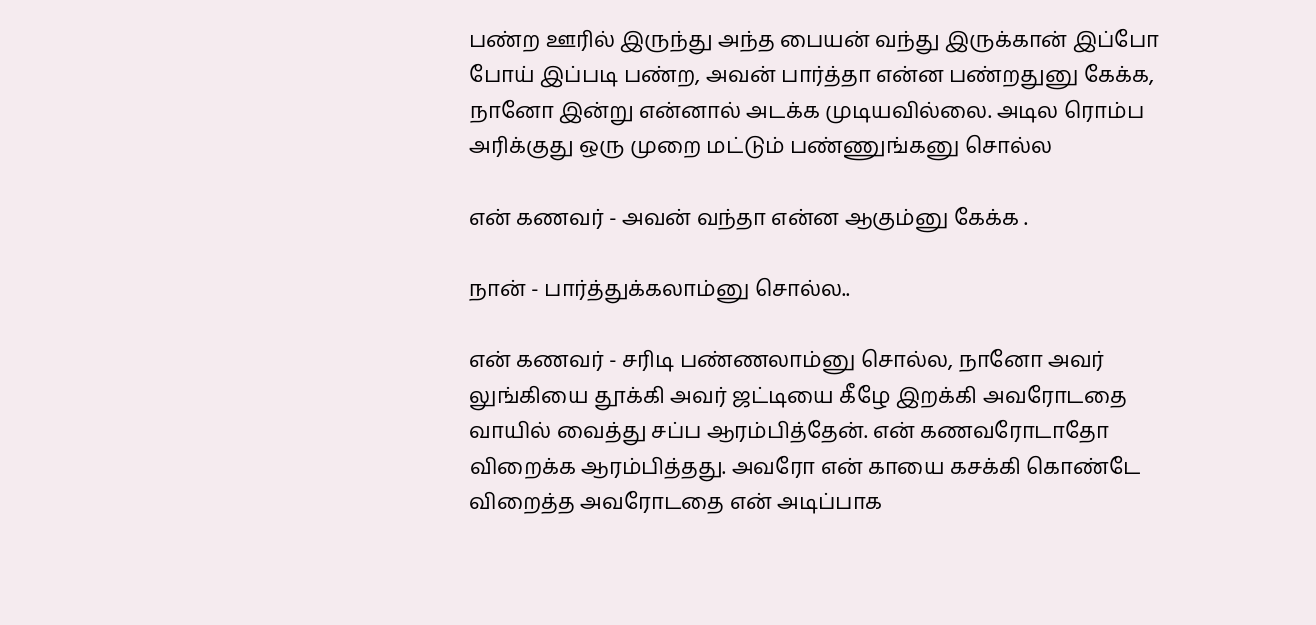பண்ற ஊரில் இருந்து அந்த பையன் வந்து இருக்கான் இப்போ போய் இப்படி பண்ற, அவன் பார்த்தா என்ன பண்றதுனு கேக்க, நானோ இன்று என்னால் அடக்க முடியவில்லை. அடில ரொம்ப அரிக்குது ஒரு முறை மட்டும் பண்ணுங்கனு சொல்ல

என் கணவர் - அவன் வந்தா என்ன ஆகும்னு கேக்க .

நான் - பார்த்துக்கலாம்னு சொல்ல..

என் கணவர் - சரிடி பண்ணலாம்னு சொல்ல, நானோ அவர் லுங்கியை தூக்கி அவர் ஜட்டியை கீழே இறக்கி அவரோடதை வாயில் வைத்து சப்ப ஆரம்பித்தேன். என் கணவரோடாதோ விறைக்க ஆரம்பித்தது. அவரோ என் காயை கசக்கி கொண்டே விறைத்த அவரோடதை என் அடிப்பாக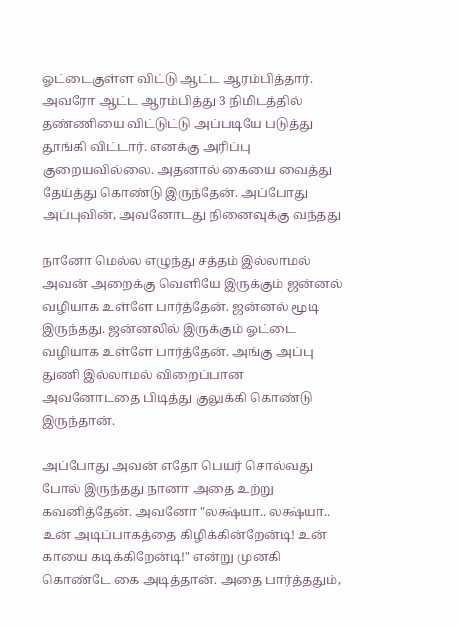ஓட்டைகுள்ள விட்டு ஆட்ட ஆரம்பித்தார். அவரோ ஆட்ட ஆரம்பித்து 3 நிமிடத்தில் தண்ணியை விட்டுட்டு அப்படியே படுத்து தூங்கி விட்டார். எனக்கு அரிப்பு குறையவில்லை. அதனால் கையை வைத்து தேய்த்து கொண்டு இருந்தேன். அப்போது அப்புவின், அவனோடது நினைவுக்கு வந்தது

நானோ மெல்ல எழுந்து சத்தம் இல்லாமல் அவன் அறைக்கு வெளியே இருக்கும் ஜன்னல் வழியாக உள்ளே பார்த்தேன். ஜன்னல் மூடி இருந்தது. ஜன்னலில் இருக்கும் ஓட்டை வழியாக உள்ளே பார்த்தேன். அங்கு அப்பு துணி இல்லாமல் விறைப்பான அவனோடதை பிடித்து குலுக்கி கொண்டு இருந்தான்.

அப்போது அவன் எதோ பெயர் சொல்வது போல் இருந்தது நானா அதை உற்று கவனித்தேன். அவனோ "லக்ஷ்யா.. லக்ஷ்யா.. உன் அடிப்பாகத்தை கிழிக்கின்றேன்டி! உன் காயை கடிக்கிறேன்டி!" என்று முனகி கொண்டே கை அடித்தான். அதை பார்த்ததும்,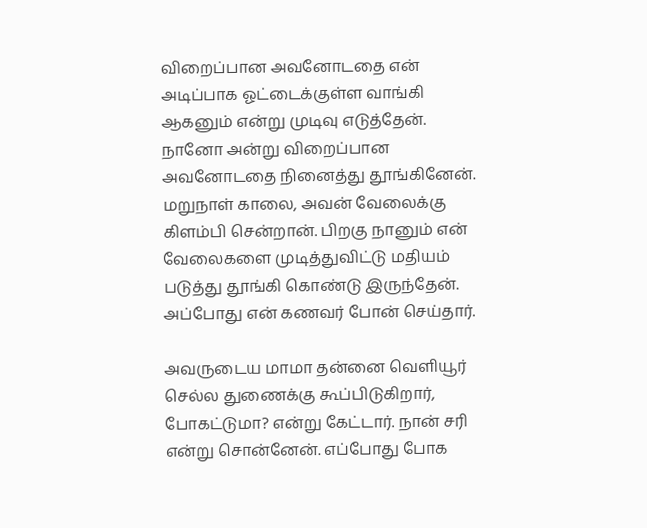விறைப்பான அவனோடதை என் அடிப்பாக ஓட்டைக்குள்ள வாங்கி ஆகனும் என்று முடிவு எடுத்தேன். நானோ அன்று விறைப்பான அவனோடதை நினைத்து தூங்கினேன். மறுநாள் காலை, அவன் வேலைக்கு கிளம்பி சென்றான். பிறகு நானும் என் வேலைகளை முடித்துவிட்டு மதியம் படுத்து தூங்கி கொண்டு இருந்தேன். அப்போது என் கணவர் போன் செய்தார்.

அவருடைய மாமா தன்னை வெளியூர் செல்ல துணைக்கு கூப்பிடுகிறார், போகட்டுமா? என்று கேட்டார். நான் சரி என்று சொன்னேன். எப்போது போக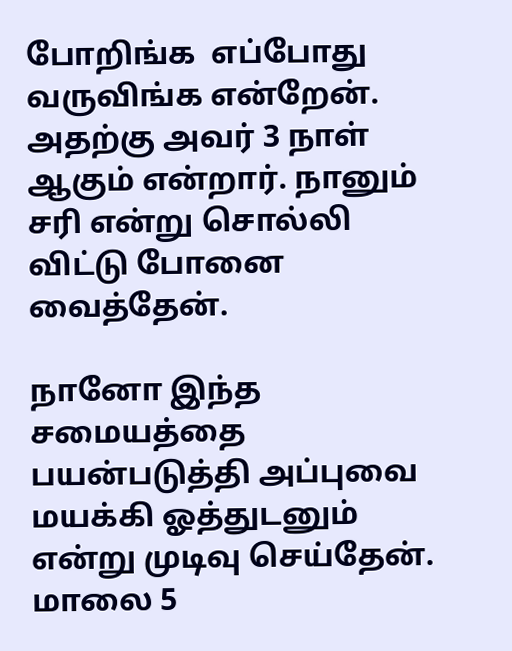போறிங்க  எப்போது வருவிங்க என்றேன். அதற்கு அவர் 3 நாள் ஆகும் என்றார். நானும் சரி என்று சொல்லி விட்டு போனை வைத்தேன்.

நானோ இந்த சமையத்தை பயன்படுத்தி அப்புவை மயக்கி ஓத்துடனும் என்று முடிவு செய்தேன். மாலை 5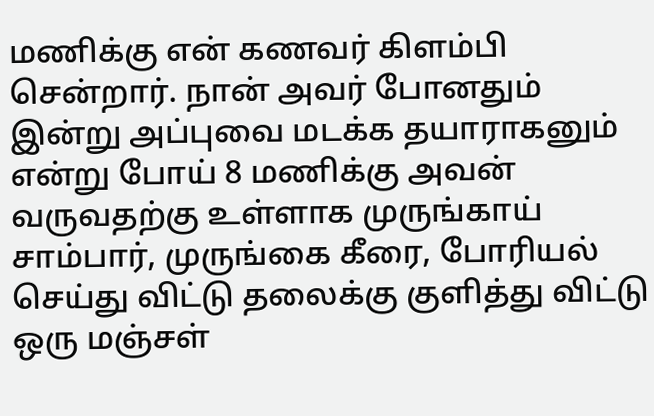மணிக்கு என் கணவர் கிளம்பி சென்றார். நான் அவர் போனதும் இன்று அப்புவை மடக்க தயாராகனும் என்று போய் 8 மணிக்கு அவன் வருவதற்கு உள்ளாக முருங்காய் சாம்பார், முருங்கை கீரை, போரியல் செய்து விட்டு தலைக்கு குளித்து விட்டு ஒரு மஞ்சள்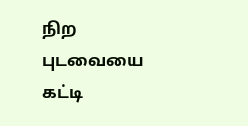நிற புடவையை கட்டி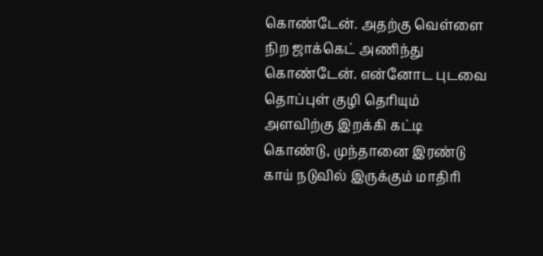கொண்டேன். அதற்கு வெள்ளை நிற ஜாக்கெட் அணிந்து கொண்டேன். என்னோட புடவை தொப்புள் குழி தெரியும் அளவிற்கு இறக்கி கட்டி கொண்டு, முந்தானை இரண்டு காய் நடுவில் இருக்கும் மாதிரி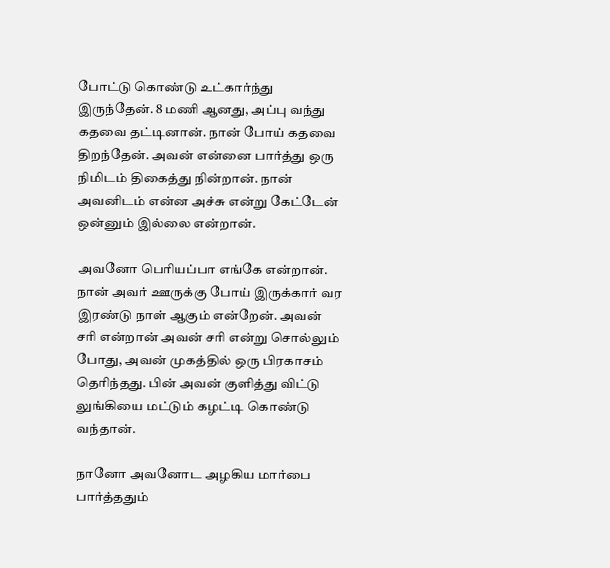போட்டு கொண்டு உட்கார்ந்து இருந்தேன். 8 மணி ஆனது, அப்பு வந்து கதவை தட்டினான். நான் போய் கதவை திறந்தேன். அவன் என்னை பார்த்து ஒரு நிமிடம் திகைத்து நின்றான். நான் அவனிடம் என்ன அச்சு என்று கேட்டேன் ஒன்னும் இல்லை என்றான்.

அவனோ பெரியப்பா எங்கே என்றான். நான் அவர் ஊருக்கு போய் இருக்கார் வர இரண்டு நாள் ஆகும் என்றேன். அவன் சரி என்றான் அவன் சரி என்று சொல்லும் போது, அவன் முகத்தில் ஒரு பிரகாசம் தெரிந்தது. பின் அவன் குளித்து விட்டு லுங்கியை மட்டும் கழட்டி கொண்டு வந்தான்.

நானோ அவனோட அழகிய மார்பை பார்த்ததும்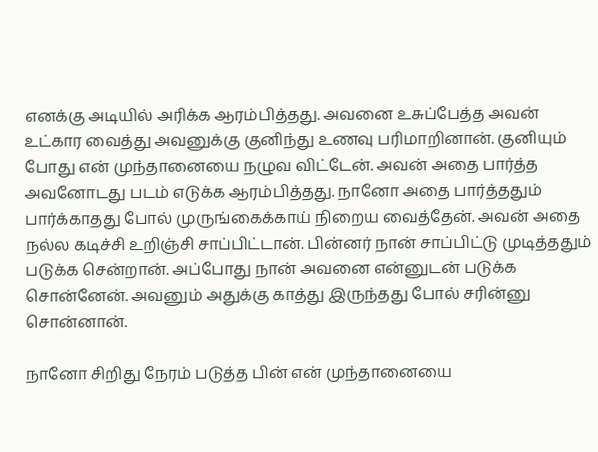எனக்கு அடியில் அரிக்க ஆரம்பித்தது. அவனை உசுப்பேத்த அவன் உட்கார வைத்து அவனுக்கு குனிந்து உணவு பரிமாறினான். குனியும் போது என் முந்தானையை நழுவ விட்டேன். அவன் அதை பார்த்த அவனோடது படம் எடுக்க ஆரம்பித்தது. நானோ அதை பார்த்ததும் பார்க்காதது போல் முருங்கைக்காய் நிறைய வைத்தேன். அவன் அதை நல்ல கடிச்சி உறிஞ்சி சாப்பிட்டான். பின்னர் நான் சாப்பிட்டு முடித்ததும் படுக்க சென்றான். அப்போது நான் அவனை என்னுடன் படுக்க சொன்னேன். அவனும் அதுக்கு காத்து இருந்தது போல் சரின்னு சொன்னான்.

நானோ சிறிது நேரம் படுத்த பின் என் முந்தானையை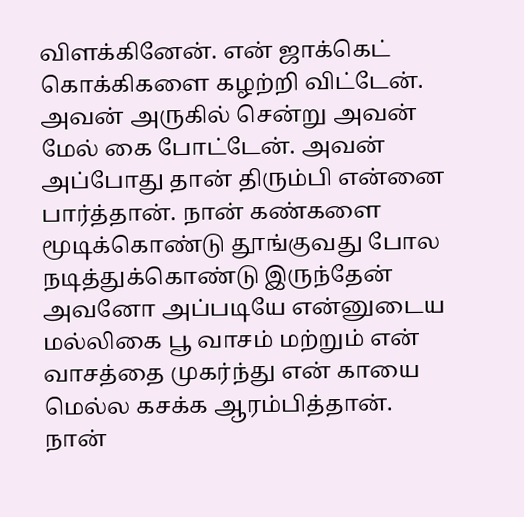விளக்கினேன். என் ஜாக்கெட் கொக்கிகளை கழற்றி விட்டேன். அவன் அருகில் சென்று அவன் மேல் கை போட்டேன். அவன் அப்போது தான் திரும்பி என்னை பார்த்தான். நான் கண்களை மூடிக்கொண்டு தூங்குவது போல நடித்துக்கொண்டு இருந்தேன் அவனோ அப்படியே என்னுடைய மல்லிகை பூ வாசம் மற்றும் என் வாசத்தை முகர்ந்து என் காயை மெல்ல கசக்க ஆரம்பித்தான். நான்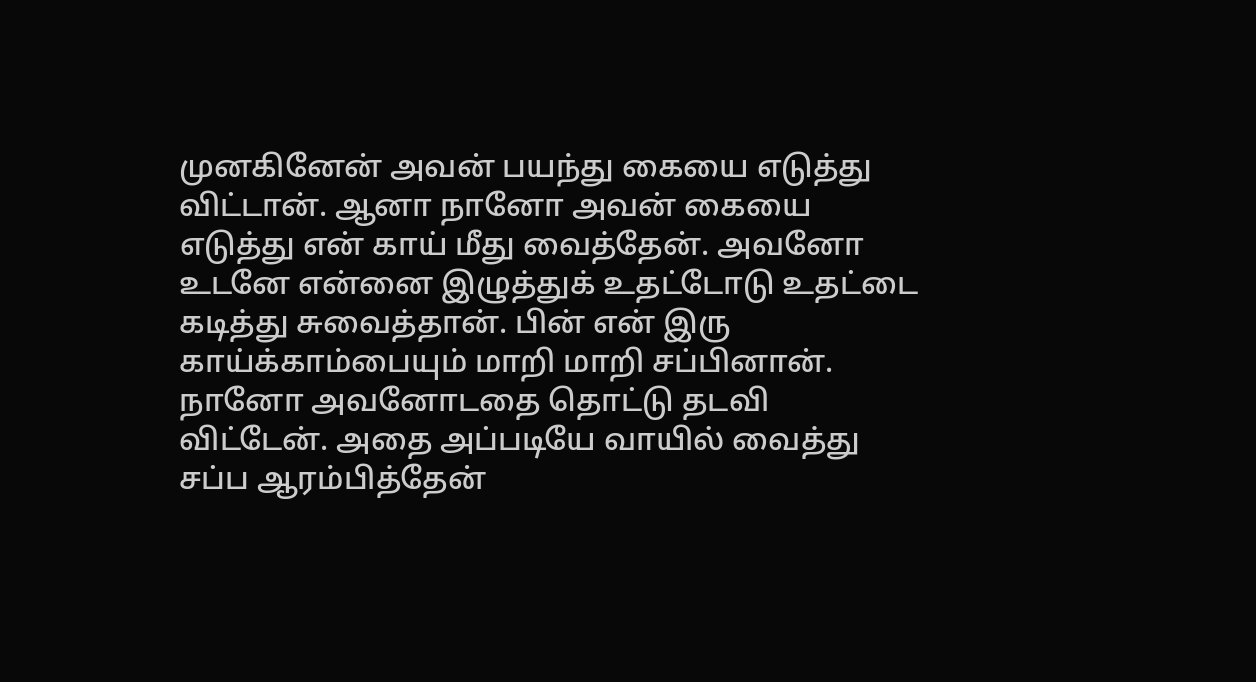முனகினேன் அவன் பயந்து கையை எடுத்து விட்டான். ஆனா நானோ அவன் கையை எடுத்து என் காய் மீது வைத்தேன். அவனோ உடனே என்னை இழுத்துக் உதட்டோடு உதட்டை கடித்து சுவைத்தான். பின் என் இரு காய்க்காம்பையும் மாறி மாறி சப்பினான். நானோ அவனோடதை தொட்டு தடவி விட்டேன். அதை அப்படியே வாயில் வைத்து சப்ப ஆரம்பித்தேன்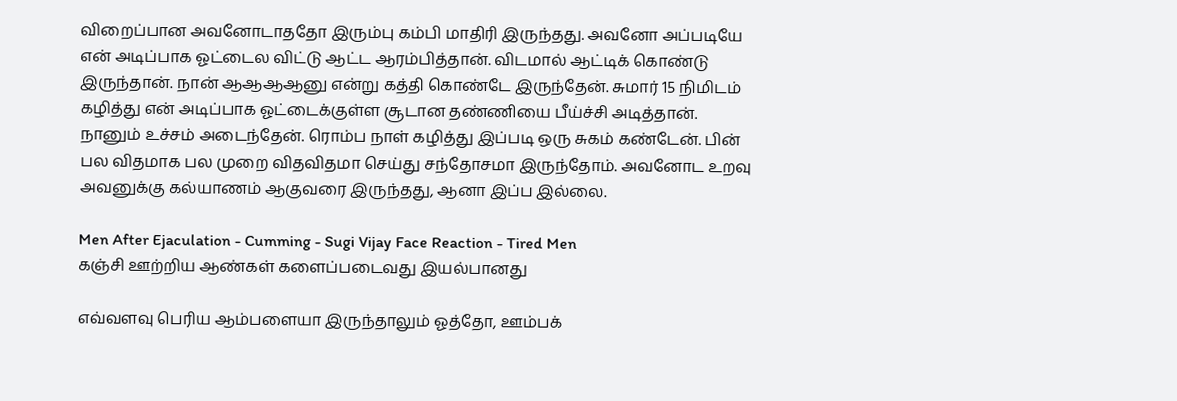விறைப்பான அவனோடாததோ இரும்பு கம்பி மாதிரி இருந்தது. அவனோ அப்படியே என் அடிப்பாக ஓட்டைல விட்டு ஆட்ட ஆரம்பித்தான். விடமால் ஆட்டிக் கொண்டு இருந்தான். நான் ஆஆஆஆனு என்று கத்தி கொண்டே இருந்தேன். சுமார் 15 நிமிடம் கழித்து என் அடிப்பாக ஓட்டைக்குள்ள சூடான தண்ணியை பீய்ச்சி அடித்தான். நானும் உச்சம் அடைந்தேன். ரொம்ப நாள் கழித்து இப்படி ஒரு சுகம் கண்டேன். பின் பல விதமாக பல முறை விதவிதமா செய்து சந்தோசமா இருந்தோம். அவனோட உறவு அவனுக்கு கல்யாணம் ஆகுவரை இருந்தது, ஆனா இப்ப இல்லை.

Men After Ejaculation - Cumming - Sugi Vijay Face Reaction - Tired Men
கஞ்சி ஊற்றிய ஆண்கள் களைப்படைவது இயல்பானது

எவ்வளவு பெரிய ஆம்பளையா இருந்தாலும் ஓத்தோ, ஊம்பக்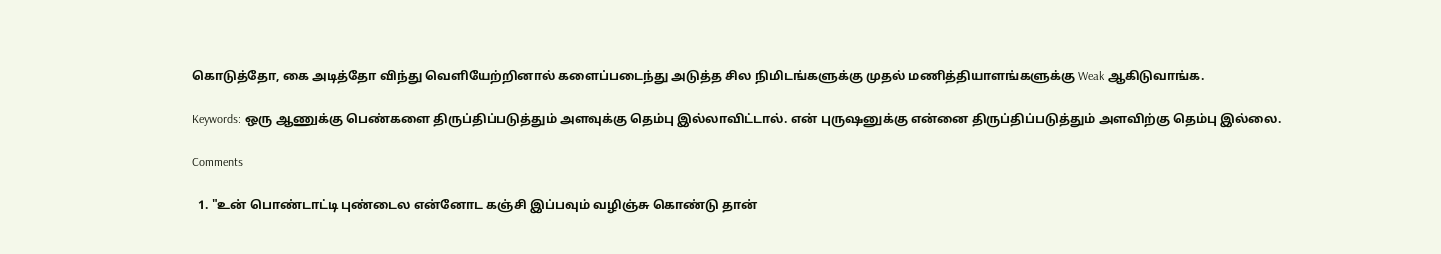கொடுத்தோ, கை அடித்தோ விந்து வெளியேற்றினால் களைப்படைந்து அடுத்த சில நிமிடங்களுக்கு முதல் மணித்தியாளங்களுக்கு Weak ஆகிடுவாங்க.

Keywords: ஒரு ஆணுக்கு பெண்களை திருப்திப்படுத்தும் அளவுக்கு தெம்பு இல்லாவிட்டால். என் புருஷனுக்கு என்னை திருப்திப்படுத்தும் அளவிற்கு தெம்பு இல்லை.

Comments

  1. "உன் பொண்டாட்டி புண்டைல என்னோட கஞ்சி இப்பவும் வழிஞ்சு கொண்டு தான்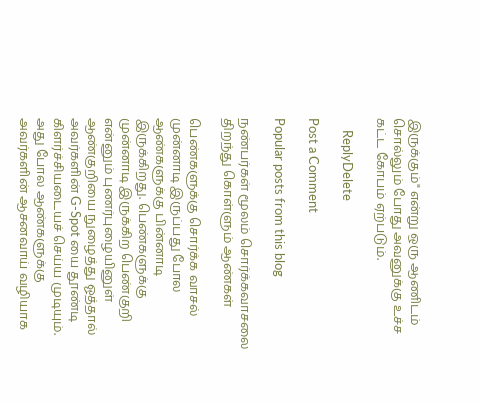இருக்கும்" என்று ஒரு ஆணிடம் சொல்லும் போது அவனுக்கு உச்ச கட்ட கோபம் ஏற்படும்.

    ReplyDelete

Post a Comment

Popular posts from this blog

நண்பர்கள் மூலம் சொர்க்கவாசலை திறந்து கொள்ளும் ஆண்கள்

பெண்களுக்கு சொர்க்க வாசல் முன்னாடி இருப்பது போல ஆண்களுக்கு பின்னாடி இருக்கிறது. பெண்களுக்கு முன்னாடி இருக்கிற பெண்குறி என்னும் புணர்புழையினுள் ஆண்குறியை நுழைத்து ஓத்தால் அவர்களின் G-Spot யை தூண்டி கிளர்ச்சியடையச் செய்ய முடியும். அது போல ஆண்களுக்கு அவர்களின் ஆசனவாய் வழியாக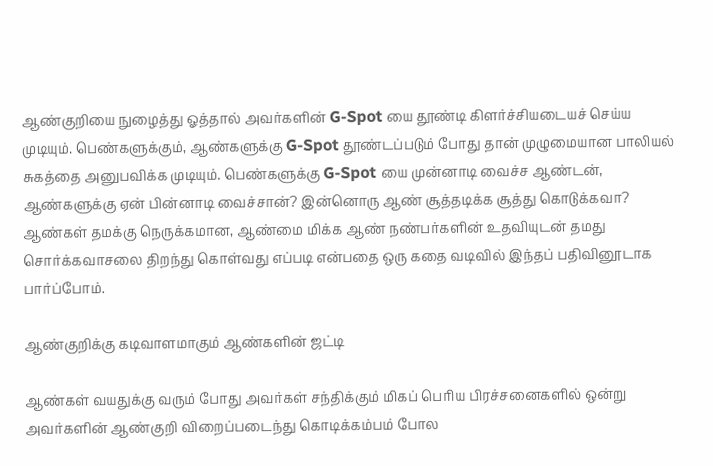ஆண்குறியை நுழைத்து ஓத்தால் அவர்களின் G-Spot யை தூண்டி கிளர்ச்சியடையச் செய்ய முடியும். பெண்களுக்கும், ஆண்களுக்கு G-Spot தூண்டப்படும் போது தான் முழுமையான பாலியல் சுகத்தை அனுபவிக்க முடியும். பெண்களுக்கு G-Spot யை முன்னாடி வைச்ச ஆண்டன், ஆண்களுக்கு ஏன் பின்னாடி வைச்சான்? இன்னொரு ஆண் சூத்தடிக்க சூத்து கொடுக்கவா? ஆண்கள் தமக்கு நெருக்கமான, ஆண்மை மிக்க ஆண் நண்பர்களின் உதவியுடன் தமது சொர்க்கவாசலை திறந்து கொள்வது எப்படி என்பதை ஒரு கதை வடிவில் இந்தப் பதிவினூடாக பார்ப்போம்.

ஆண்குறிக்கு கடிவாளமாகும் ஆண்களின் ஜட்டி

ஆண்கள் வயதுக்கு வரும் போது அவர்கள் சந்திக்கும் மிகப் பெரிய பிரச்சனைகளில் ஒன்று அவர்களின் ஆண்குறி விறைப்படைந்து கொடிக்கம்பம் போல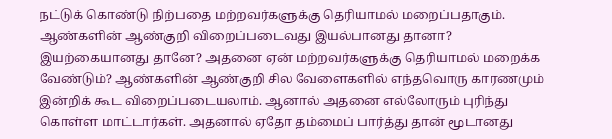நட்டுக் கொண்டு நிற்பதை மற்றவர்களுக்கு தெரியாமல் மறைப்பதாகும். ஆண்களின் ஆண்குறி விறைப்படைவது இயல்பானது தானா? இயற்கையானது தானே? அதனை ஏன் மற்றவர்களுக்கு தெரியாமல் மறைக்க வேண்டும்? ஆண்களின் ஆண்குறி சில வேளைகளில் எந்தவொரு காரணமும் இன்றிக் கூட விறைப்படையலாம். ஆனால் அதனை எல்லோரும் புரிந்து கொள்ள மாட்டார்கள். அதனால் ஏதோ தம்மைப் பார்த்து தான் மூடானது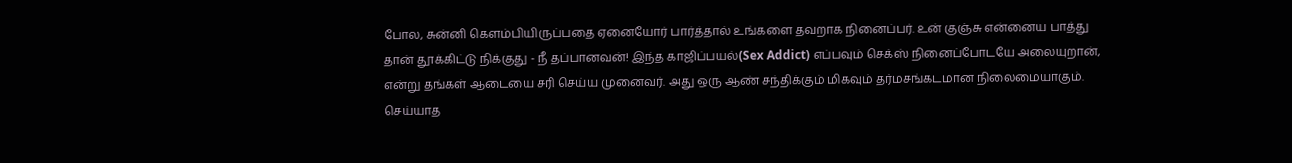போல, சுன்னி கெளம்பியிருப்பதை ஏனையோர் பார்த்தால் உங்களை தவறாக நினைப்பர். உன் குஞ்சு என்னைய பாத்து தான் தூக்கிட்டு நிக்குது - நீ தப்பானவன்! இந்த காஜிப்பயல்(Sex Addict) எப்பவும் செக்ஸ் நினைப்போடயே அலையுறான், என்று தங்கள் ஆடையை சரி செய்ய முனைவர். அது ஒரு ஆண் சந்திக்கும் மிகவும் தர்மசங்கடமான நிலைமையாகும். செய்யாத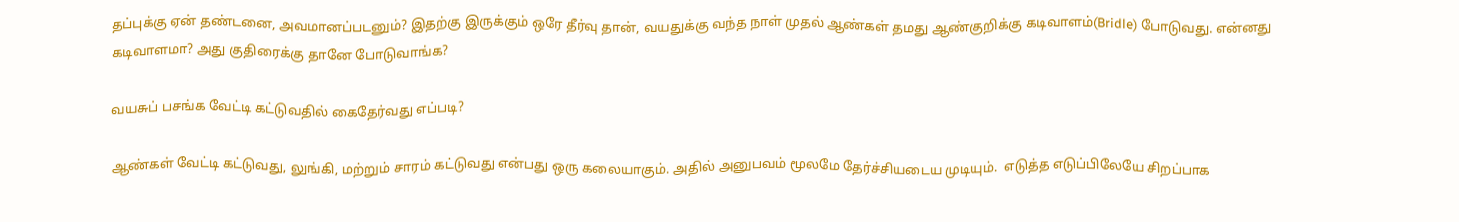தப்புக்கு ஏன் தண்டனை, அவமானப்படனும்? இதற்கு இருக்கும் ஒரே தீர்வு தான், வயதுக்கு வந்த நாள் முதல் ஆண்கள் தமது ஆண்குறிக்கு கடிவாளம்(Bridle) போடுவது. என்னது கடிவாளமா? அது குதிரைக்கு தானே போடுவாங்க?

வயசுப் பசங்க வேட்டி கட்டுவதில் கைதேர்வது எப்படி?

ஆண்கள் வேட்டி கட்டுவது, லுங்கி, மற்றும் சாரம் கட்டுவது என்பது ஒரு கலையாகும். அதில் அனுபவம் மூலமே தேர்ச்சியடைய முடியும்.  எடுத்த எடுப்பிலேயே சிறப்பாக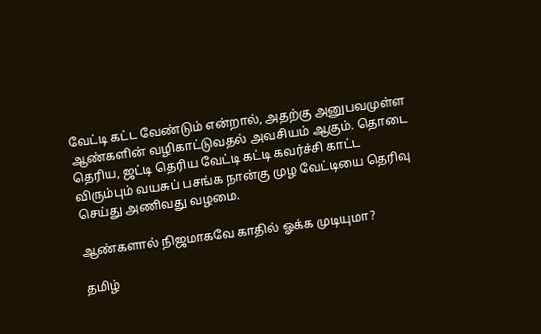வேட்டி கட்ட வேண்டும் என்றால், அதற்கு அனுபவமுள்ள ஆண்களின் வழிகாட்டுவதல் அவசியம் ஆகும். தொடை தெரிய, ஜட்டி தெரிய வேட்டி கட்டி கவர்ச்சி காட்ட விரும்பும் வயசுப் பசங்க நான்கு முழ வேட்டியை தெரிவு செய்து அணிவது வழமை.

ஆண்களால் நிஜமாகவே காதில் ஓக்க முடியுமா?

தமிழ்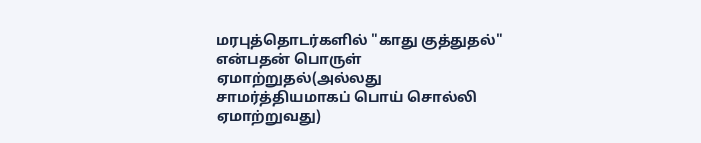மரபுத்தொடர்களில் "காது குத்துதல்" என்பதன் பொருள் ஏமாற்றுதல்(அல்லது சாமர்த்தியமாகப் பொய் சொல்லி ஏமாற்றுவது)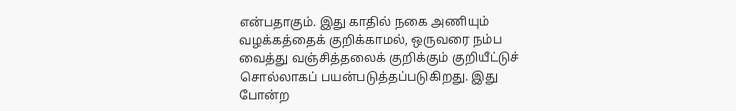என்பதாகும். இது காதில் நகை அணியும் வழக்கத்தைக் குறிக்காமல், ஒருவரை நம்ப வைத்து வஞ்சித்தலைக் குறிக்கும் குறியீட்டுச் சொல்லாகப் பயன்படுத்தப்படுகிறது. இது போன்ற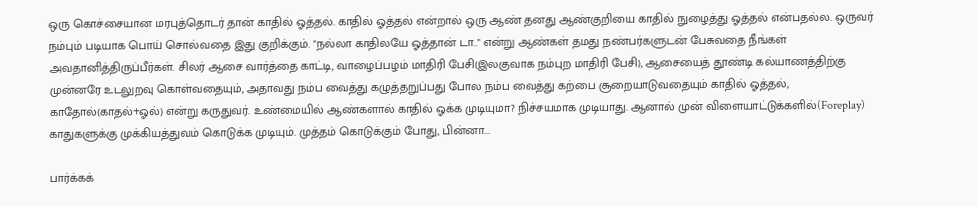ஒரு கொச்சையான மரபுத்தொடர் தான் காதில் ஓத்தல். காதில் ஓத்தல் என்றால் ஒரு ஆண் தனது ஆண்குறியை காதில் நுழைத்து ஓத்தல் என்பதல்ல. ஒருவர் நம்பும் படியாக பொய் சொல்வதை இது குறிக்கும். "நல்லா காதிலயே ஓத்தான் டா.." என்று ஆண்கள் தமது நண்பர்களுடன் பேசுவதை நீங்கள் அவதானித்திருப்பீர்கள். சிலர் ஆசை வார்த்தை காட்டி, வாழைப்பழம் மாதிரி பேசி(இலகுவாக நம்புற மாதிரி பேசி), ஆசையைத் தூண்டி கல்யாணத்திற்கு முன்னரே உடலுறவு கொள்வதையும், அதாவது நம்ப வைத்து கழுத்தறுப்பது போல நம்ப வைத்து கற்பை சூறையாடுவதையும் காதில் ஓத்தல், காதோல்(காதல்+ஓல்) என்று கருதுவர். உண்மையில் ஆண்களால் காதில் ஓக்க முடியுமா? நிச்சயமாக முடியாது. ஆனால் முன் விளையாட்டுக்களில்(Foreplay) காதுகளுக்கு முக்கியத்துவம் கொடுக்க முடியும். முத்தம் கொடுக்கும் போது, பின்னா...

பார்க்கக்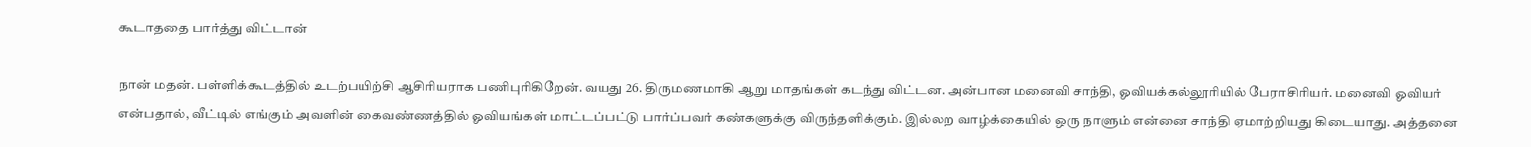கூடாததை பார்த்து விட்டான்

நான் மதன். பள்ளிக்கூடத்தில் உடற்பயிற்சி ஆசிரியராக பணிபுரிகிறேன். வயது 26. திருமணமாகி ஆறு மாதங்கள் கடந்து விட்டன. அன்பான மனைவி சாந்தி, ஓவியக்கல்லூரியில் பேராசிரியர். மனைவி ஓவியர் என்பதால், வீட்டில் எங்கும் அவளின் கைவண்ணத்தில் ஓவியங்கள் மாட்டப்பட்டு பார்ப்பவர் கண்களுக்கு விருந்தளிக்கும். இல்லற வாழ்க்கையில் ஒரு நாளும் என்னை சாந்தி ஏமாற்றியது கிடையாது. அத்தனை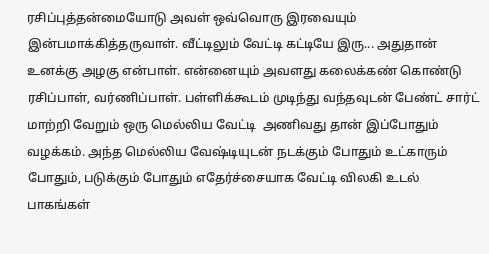ரசிப்புத்தன்மையோடு அவள் ஒவ்வொரு இரவையும் இன்பமாக்கித்தருவாள். வீட்டிலும் வேட்டி கட்டியே இரு... அதுதான் உனக்கு அழகு என்பாள். என்னையும் அவளது கலைக்கண் கொண்டு ரசிப்பாள், வர்ணிப்பாள். பள்ளிக்கூடம் முடிந்து வந்தவுடன் பேண்ட் சார்ட் மாற்றி வேறும் ஒரு மெல்லிய வேட்டி  அணிவது தான் இப்போதும் வழக்கம். அந்த மெல்லிய வேஷ்டியுடன் நடக்கும் போதும் உட்காரும் போதும், படுக்கும் போதும் எதேர்ச்சையாக வேட்டி விலகி உடல் பாகங்கள்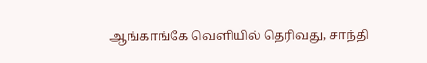ஆங்காங்கே வெளியில் தெரிவது, சாந்தி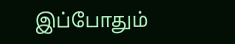இப்போதும்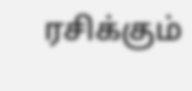ரசிக்கும்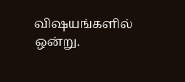விஷயங்களில் ஒன்று.